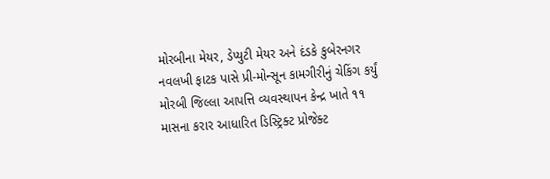મોરબીના મેયર, ડેપ્યુટી મેયર અને દંડકે કુબેરનગર નવલખી ફાટક પાસે પ્રી-મોન્સૂન કામગીરીનું ચેકિંગ કર્યું મોરબી જિલ્લા આપત્તિ વ્યવસ્થાપન કેન્દ્ર ખાતે ૧૧ માસના કરાર આધારિત ડિસ્ટ્રિક્ટ પ્રોજેક્ટ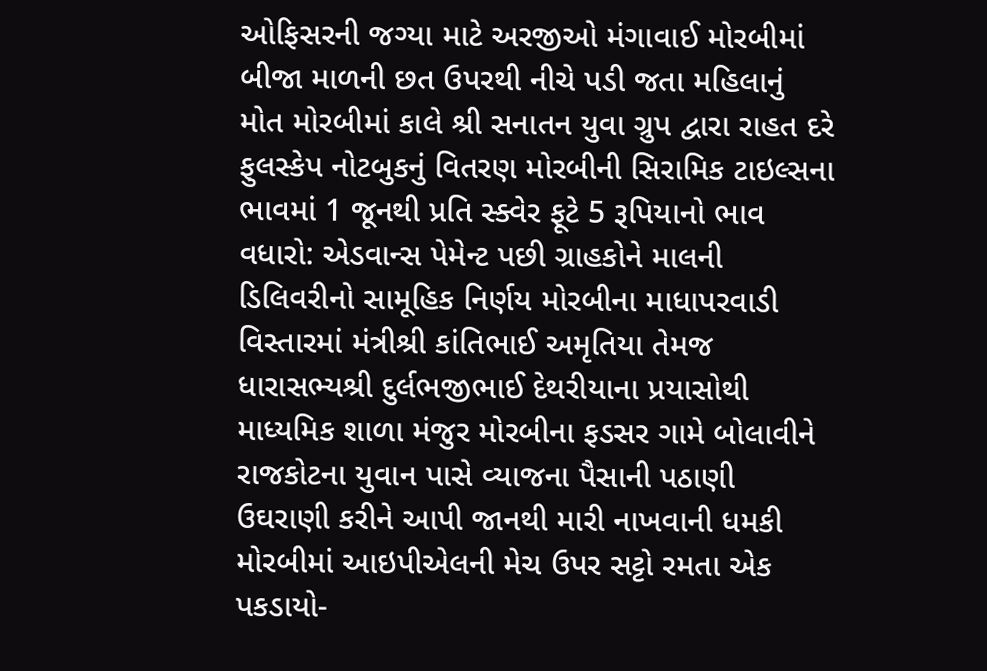ઓફિસરની જગ્યા માટે અરજીઓ મંગાવાઈ મોરબીમાં બીજા માળની છત ઉપરથી નીચે પડી જતા મહિલાનું મોત મોરબીમાં કાલે શ્રી સનાતન યુવા ગ્રુપ દ્વારા રાહત દરે ફુલસ્કેપ નોટબુકનું વિતરણ મોરબીની સિરામિક ટાઇલ્સના ભાવમાં 1 જૂનથી પ્રતિ સ્ક્વેર ફૂટે 5 રૂપિયાનો ભાવ વધારો: એડવાન્સ પેમેન્ટ પછી ગ્રાહકોને માલની ડિલિવરીનો સામૂહિક નિર્ણય મોરબીના માધાપરવાડી વિસ્તારમાં મંત્રીશ્રી કાંતિભાઈ અમૃતિયા તેમજ ધારાસભ્યશ્રી દુર્લભજીભાઈ દેથરીયાના પ્રયાસોથી માધ્યમિક શાળા મંજુર મોરબીના ફડસર ગામે બોલાવીને રાજકોટના યુવાન પાસે વ્યાજના પૈસાની પઠાણી ઉઘરાણી કરીને આપી જાનથી મારી નાખવાની ધમકી મોરબીમાં આઇપીએલની મેચ ઉપર સટ્ટો રમતા એક પકડાયો-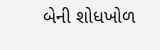બેની શોધખોળ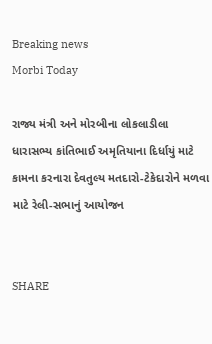Breaking news
Morbi Today

રાજ્ય મંત્રી અને મોરબીના લોકલાડીલા ધારાસભ્ય કાંતિભાઈ અમૃતિયાના દિર્ધાયું માટે કામના કરનારા દેવતુલ્ય મતદારો-ટેકેદારોને મળવા માટે રેલી-સભાનું આયોજન


SHARE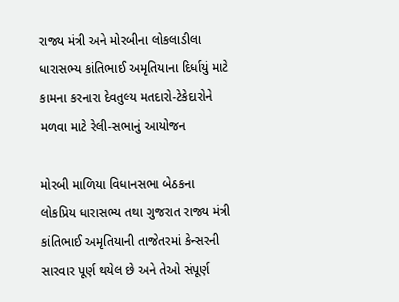રાજ્ય મંત્રી અને મોરબીના લોકલાડીલા ધારાસભ્ય કાંતિભાઈ અમૃતિયાના દિર્ધાયું માટે કામના કરનારા દેવતુલ્ય મતદારો-ટેકેદારોને મળવા માટે રેલી-સભાનું આયોજન

મોરબી માળિયા વિધાનસભા બેઠકના લોકપ્રિય ધારાસભ્ય તથા ગુજરાત રાજ્ય મંત્રી કાંતિભાઈ અમૃતિયાની તાજેતરમાં કેન્સરની સારવાર પૂર્ણ થયેલ છે અને તેઓ સંપૂર્ણ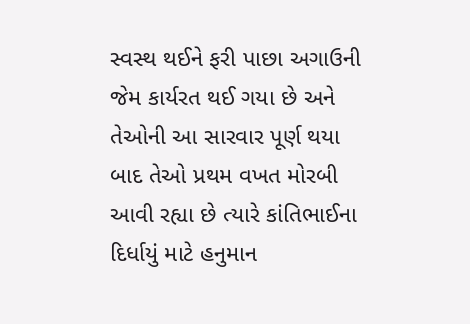સ્વસ્થ થઈને ફરી પાછા અગાઉની જેમ કાર્યરત થઈ ગયા છે અને તેઓની આ સારવાર પૂર્ણ થયા બાદ તેઓ પ્રથમ વખત મોરબી આવી રહ્યા છે ત્યારે કાંતિભાઈના દિર્ધાયું માટે હનુમાન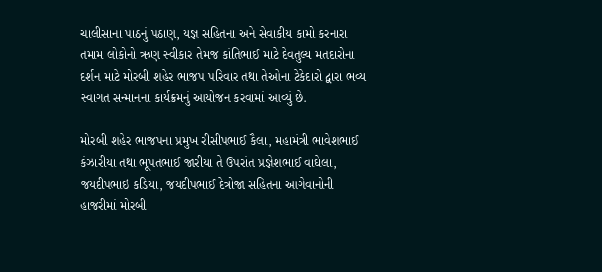ચાલીસાના પાઠનું પઠાણ, યજ્ઞ સહિતના અને સેવાકીય કામો કરનારા તમામ લોકોનો ઋણ સ્વીકાર તેમજ કાંતિભાઈ માટે દેવતુલ્ય મતદારોના દર્શન માટે મોરબી શહેર ભાજપ પરિવાર તથા તેઓના ટેકેદારો દ્વારા ભવ્ય સ્વાગત સન્માનના કાર્યક્રમનું આયોજન કરવામાં આવ્યું છે.

મોરબી શહેર ભાજપના પ્રમુખ રીસીપભાઈ કૈલા, મહામંત્રી ભાવેશભાઈ કંઝારીયા તથા ભૂપતભાઈ જારીયા તે ઉપરાંત પ્રજ્ઞેશભાઈ વાઘેલા, જયદીપભાઇ કડિયા, જયદીપભાઈ દેત્રોજા સહિતના આગેવાનોની હાજરીમાં મોરબી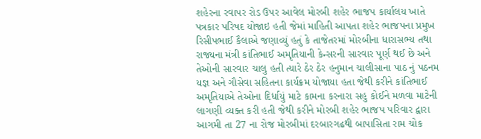શહેરના રવાપર રોડ ઉપર આવેલ મોરબી શહેર ભાજપ કાર્યાલય ખાતે પત્રકાર પરિષદ યોજાઇ હતી જેમાં માહિતી આપતા શહેર ભાજપના પ્રમુખ રિસીપભાઈ કૈલાએ જણાવ્યું હતું કે તાજેતરમાં મોરબીના ધારાસભ્ય તથા રાજ્યના મંત્રી કાંતિભાઈ અમૃતિયાની કેન્સરની સારવાર પૂર્ણ થઈ છે અને તેઓની સારવાર ચાલુ હતી ત્યારે ઠેર ઠેર હનુમાન ચાલીસાના પાઠ નું પઠનમ યજ્ઞ અને ગૌસેવા સહિતના કાર્યક્રમ યોજાયા હતા જેથી કરીને કાંતિભાઈ અમૃતિયાએ તેઓના દિર્ધાયું માટે કામના કરનારા સહુ કોઈને મળવા માટેની લાગણી વ્યક્ત કરી હતી જેથી કરીને મોરબી શહેર ભાજપ પરિવાર દ્વારા આગમી તા 27 ના રોજ મોરબીમાં દરબારગઢથી બાપાસિતા રામ ચોક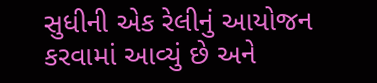સુધીની એક રેલીનું આયોજન કરવામાં આવ્યું છે અને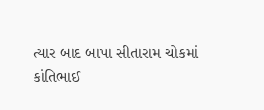ત્યાર બાદ બાપા સીતારામ ચોકમાં કાંતિભાઈ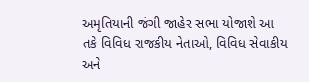અમૃતિયાની જંગી જાહેર સભા યોજાશે આ તકે વિવિધ રાજકીય નેતાઓ, વિવિધ સેવાકીય અને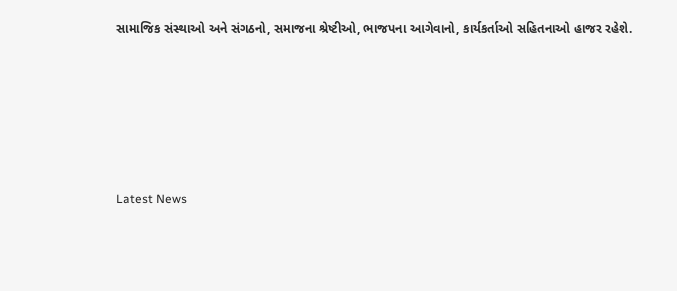સામાજિક સંસ્થાઓ અને સંગઠનો, સમાજના શ્રેષ્ટીઓ, ભાજપના આગેવાનો, કાર્યકર્તાઓ સહિતનાઓ હાજર રહેશે.






Latest News